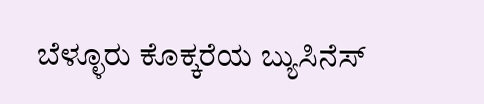ಬೆಳ್ಳೂರು ಕೊಕ್ಕರೆಯ ಬ್ಯುಸಿನೆಸ್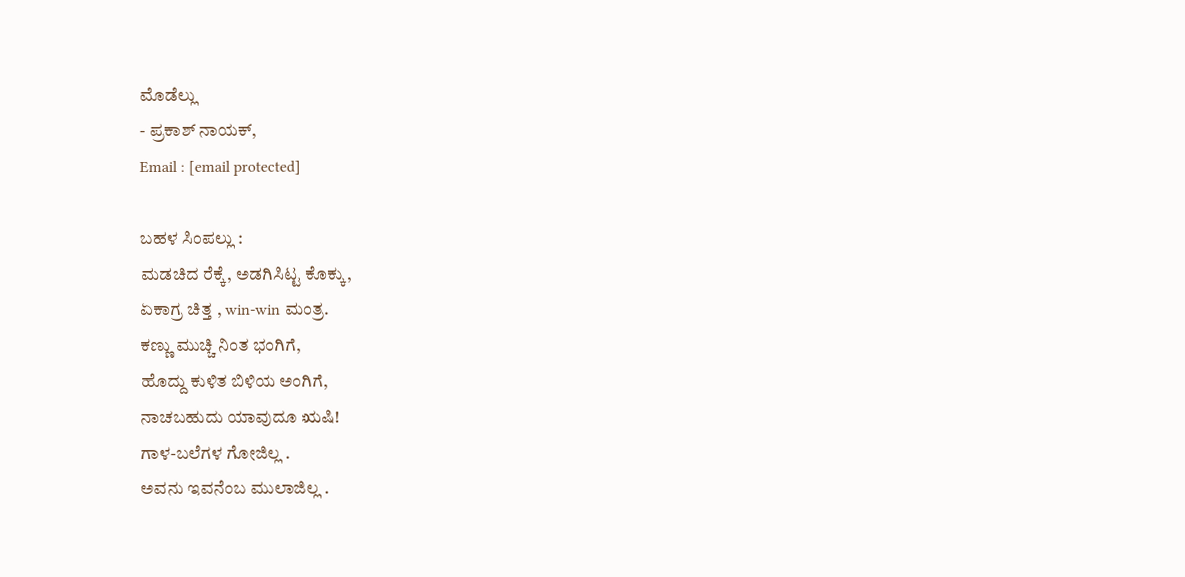ಮೊಡೆಲ್ಲು
- ಪ್ರಕಾಶ್ ನಾಯಕ್,
Email : [email protected]

ಬಹಳ ಸಿಂಪಲ್ಲು :
ಮಡಚಿದ ರೆಕ್ಕೆ, ಅಡಗಿಸಿಟ್ಟ ಕೊಕ್ಕು,
ಏಕಾಗ್ರ ಚಿತ್ತ , win-win ಮಂತ್ರ.
ಕಣ್ಣು ಮುಚ್ಚಿ ನಿಂತ ಭಂಗಿಗೆ,
ಹೊದ್ದು ಕುಳಿತ ಬಿಳಿಯ ಅಂಗಿಗೆ,
ನಾಚಬಹುದು ಯಾವುದೂ ಋಷಿ!
ಗಾಳ-ಬಲೆಗಳ ಗೋಜಿಲ್ಲ .
ಅವನು ಇವನೆಂಬ ಮುಲಾಜಿಲ್ಲ .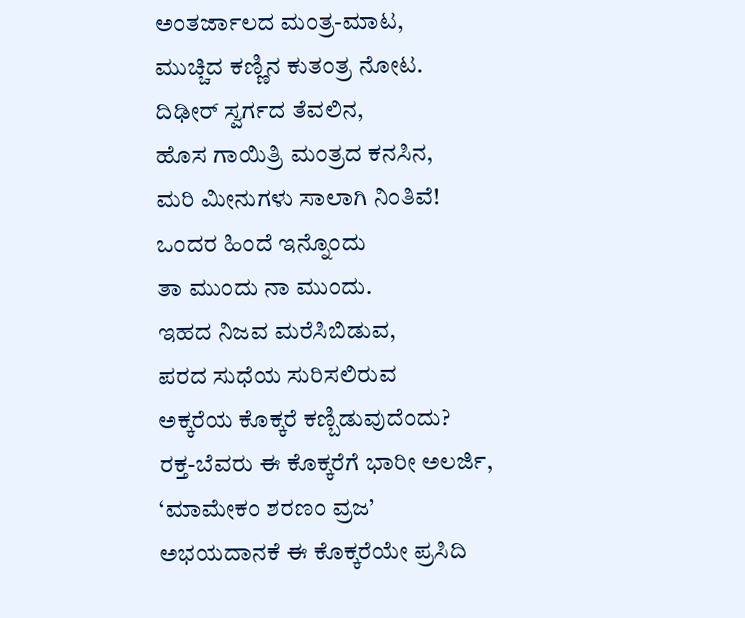ಅಂತರ್ಜಾಲದ ಮಂತ್ರ-ಮಾಟ,
ಮುಚ್ಚಿದ ಕಣ್ಣಿನ ಕುತಂತ್ರ ನೋಟ.
ದಿಢೀರ್ ಸ್ವರ್ಗದ ತೆವಲಿನ,
ಹೊಸ ಗಾಯಿತ್ರಿ ಮಂತ್ರದ ಕನಸಿನ,
ಮರಿ ಮೀನುಗಳು ಸಾಲಾಗಿ ನಿಂತಿವೆ!
ಒಂದರ ಹಿಂದೆ ಇನ್ನೊಂದು
ತಾ ಮುಂದು ನಾ ಮುಂದು.
ಇಹದ ನಿಜವ ಮರೆಸಿಬಿಡುವ,
ಪರದ ಸುಧೆಯ ಸುರಿಸಲಿರುವ
ಅಕ್ಕರೆಯ ಕೊಕ್ಕರೆ ಕಣ್ಬಿಡುವುದೆಂದು?
ರಕ್ತ-ಬೆವರು ಈ ಕೊಕ್ಕರೆಗೆ ಭಾರೀ ಅಲರ್ಜಿ,
‘ಮಾಮೇಕಂ ಶರಣಂ ವ್ರಜ’
ಅಭಯದಾನಕೆ ಈ ಕೊಕ್ಕರೆಯೇ ಪ್ರಸಿದಿ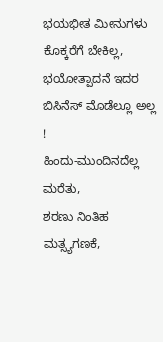ಭಯಭೀತ ಮೀನುಗಳು ಕೊಕ್ಕರೆಗೆ ಬೇಕಿಲ್ಲ,
ಭಯೋತ್ಪಾದನೆ ಇದರ ಬಿಸಿನೆಸ್ ಮೊಡೆಲ್ಲೂ ಅಲ್ಲ !
ಹಿಂದು-ಮುಂದಿನದೆಲ್ಲ ಮರೆತು,
ಶರಣು ನಿಂತಿಹ ಮತ್ಸ್ಯಗಣಕೆ,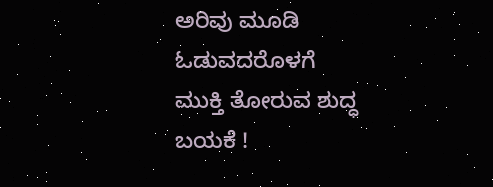ಅರಿವು ಮೂಡಿ ಓಡುವದರೊಳಗೆ
ಮುಕ್ತಿ ತೋರುವ ಶುದ್ಧ ಬಯಕೆ !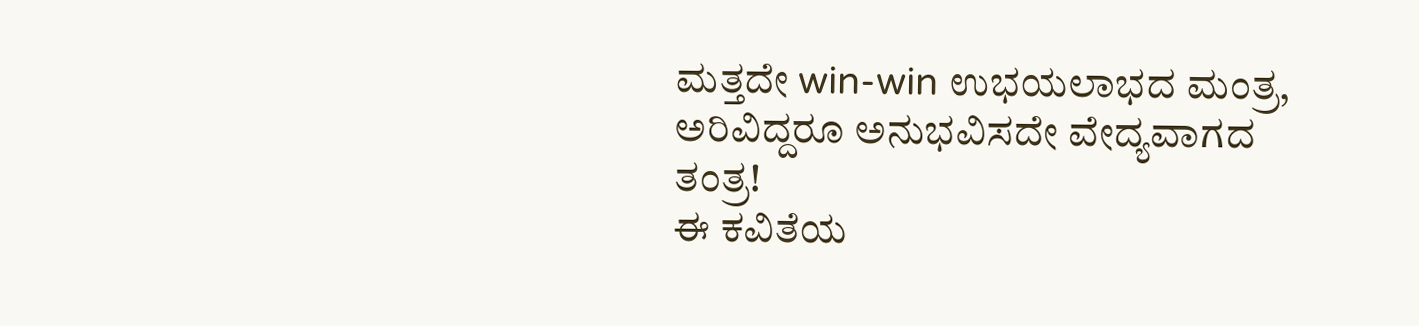ಮತ್ತದೇ win-win ಉಭಯಲಾಭದ ಮಂತ್ರ,
ಅರಿವಿದ್ದರೂ ಅನುಭವಿಸದೇ ವೇದ್ಯವಾಗದ ತಂತ್ರ!
ಈ ಕವಿತೆಯ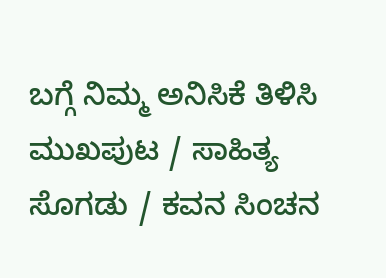ಬಗ್ಗೆ ನಿಮ್ಮ ಅನಿಸಿಕೆ ತಿಳಿಸಿ
ಮುಖಪುಟ / ಸಾಹಿತ್ಯ ಸೊಗಡು / ಕವನ ಸಿಂಚನ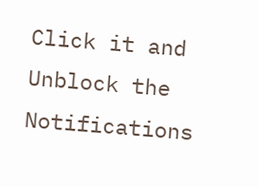Click it and Unblock the Notifications